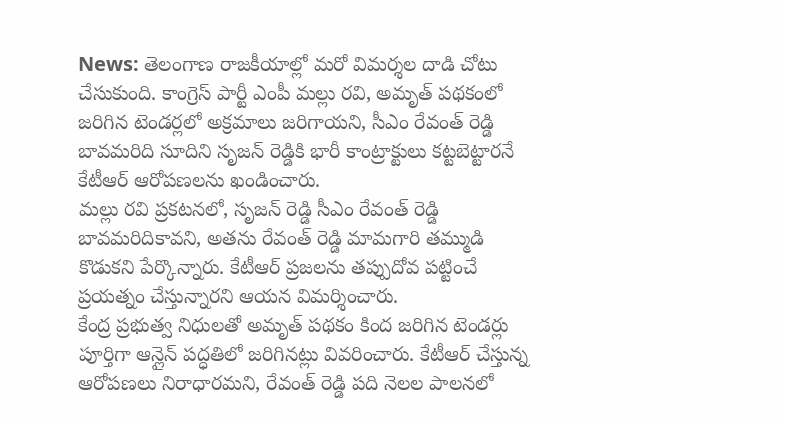News: తెలంగాణ రాజకీయాల్లో మరో విమర్శల దాడి చోటు చేసుకుంది. కాంగ్రెస్ పార్టీ ఎంపీ మల్లు రవి, అమృత్ పథకంలో జరిగిన టెండర్లలో అక్రమాలు జరిగాయని, సీఎం రేవంత్ రెడ్డి బావమరిది సూదిని సృజన్ రెడ్డికి భారీ కాంట్రాక్టులు కట్టబెట్టారనే కేటీఆర్ ఆరోపణలను ఖండించారు.
మల్లు రవి ప్రకటనలో, సృజన్ రెడ్డి సీఎం రేవంత్ రెడ్డి బావమరిదికావని, అతను రేవంత్ రెడ్డి మామగారి తమ్ముడి కొడుకని పేర్కొన్నారు. కేటీఆర్ ప్రజలను తప్పుదోవ పట్టించే ప్రయత్నం చేస్తున్నారని ఆయన విమర్శించారు.
కేంద్ర ప్రభుత్వ నిధులతో అమృత్ పథకం కింద జరిగిన టెండర్లు పూర్తిగా ఆన్లైన్ పద్ధతిలో జరిగినట్లు వివరించారు. కేటీఆర్ చేస్తున్న ఆరోపణలు నిరాధారమని, రేవంత్ రెడ్డి పది నెలల పాలనలో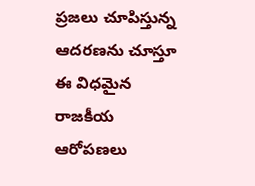ప్రజలు చూపిస్తున్న ఆదరణను చూస్తూ ఈ విధమైన రాజకీయ ఆరోపణలు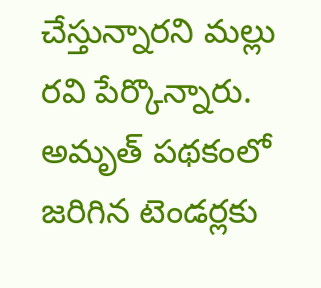చేస్తున్నారని మల్లు రవి పేర్కొన్నారు.
అమృత్ పథకంలో జరిగిన టెండర్లకు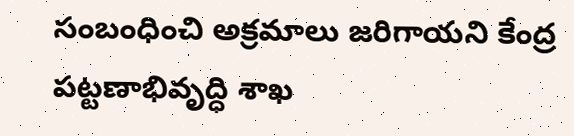సంబంధించి అక్రమాలు జరిగాయని కేంద్ర పట్టణాభివృద్ధి శాఖ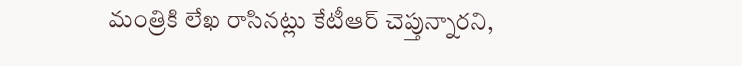మంత్రికి లేఖ రాసినట్లు కేటీఆర్ చెప్తున్నారని,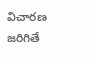విచారణ జరిగితే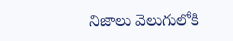నిజాలు వెలుగులోకి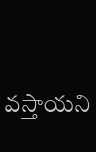వస్తాయని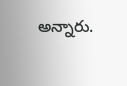అన్నారు.